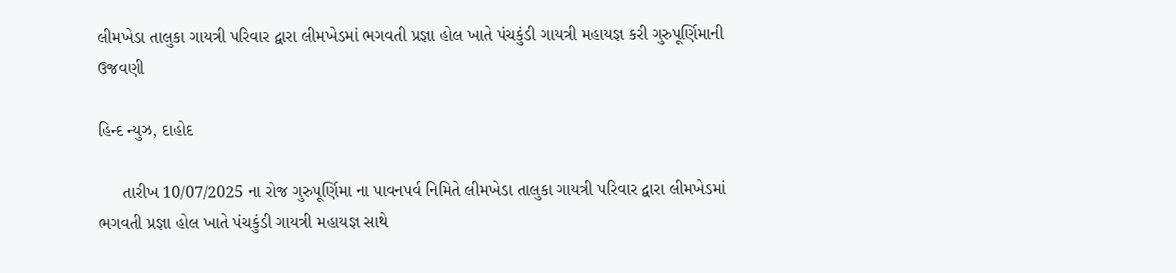લીમખેડા તાલુકા ગાયત્રી પરિવાર દ્વારા લીમખેડમાં ભગવતી પ્રજ્ઞા હોલ ખાતે પંચકુંડી ગાયત્રી મહાયજ્ઞ કરી ગુરુપૂર્ણિમાની ઉજવણી

હિન્દ ન્યુઝ, દાહોદ

     તારીખ 10/07/2025 ના રોજ ગુરુપૂર્ણિમા ના પાવનપર્વ નિમિતે લીમખેડા તાલુકા ગાયત્રી પરિવાર દ્વારા લીમખેડમાં ભગવતી પ્રજ્ઞા હોલ ખાતે પંચકુંડી ગાયત્રી મહાયજ્ઞ સાથે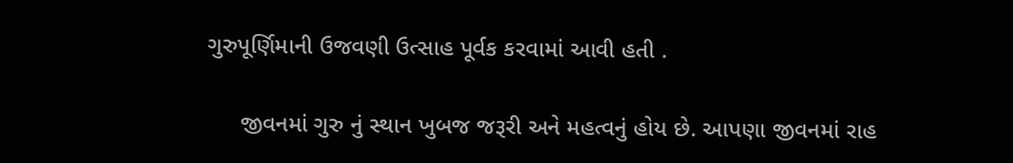ગુરુપૂર્ણિમાની ઉજવણી ઉત્સાહ પૂર્વક કરવામાં આવી હતી .

     જીવનમાં ગુરુ નું સ્થાન ખુબજ જરૂરી અને મહત્વનું હોય છે. આપણા જીવનમાં રાહ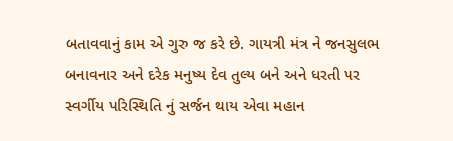બતાવવાનું કામ એ ગુરુ જ કરે છે. ગાયત્રી મંત્ર ને જનસુલભ બનાવનાર અને દરેક મનુષ્ય દેવ તુલ્ય બને અને ધરતી પર સ્વર્ગીય પરિસ્થિતિ નું સર્જન થાય એવા મહાન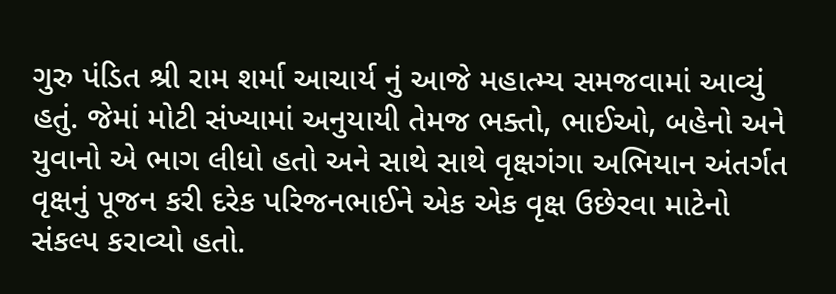ગુરુ પંડિત શ્રી રામ શર્મા આચાર્ય નું આજે મહાત્મ્ય સમજવામાં આવ્યું હતું. જેમાં મોટી સંખ્યામાં અનુયાયી તેમજ ભક્તો, ભાઈઓ, બહેનો અને યુવાનો એ ભાગ લીધો હતો અને સાથે સાથે વૃક્ષગંગા અભિયાન અંતર્ગત વૃક્ષનું પૂજન કરી દરેક પરિજનભાઈને એક એક વૃક્ષ ઉછેરવા માટેનો સંકલ્પ કરાવ્યો હતો.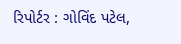રિપોર્ટર : ગોવિંદ પટેલ,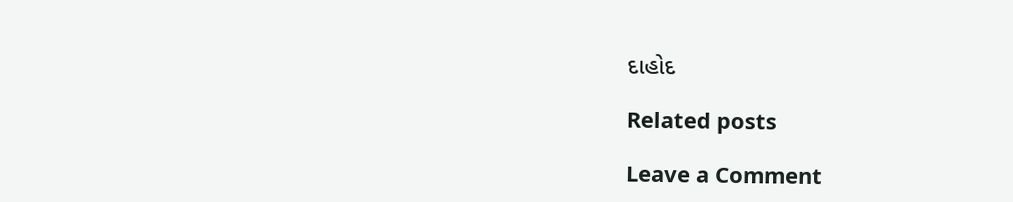દાહોદ

Related posts

Leave a Comment